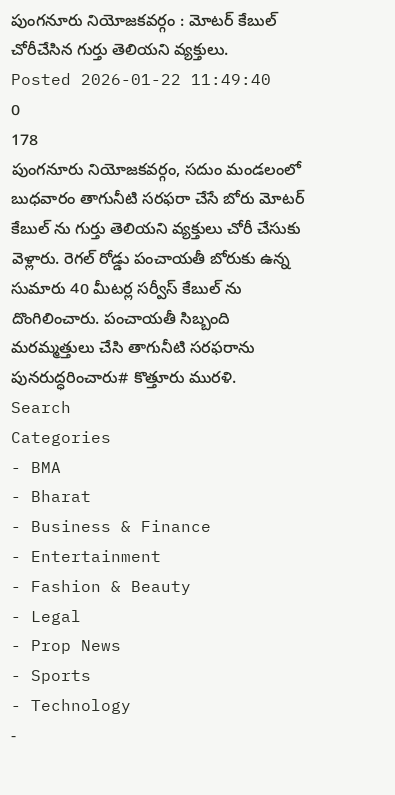పుంగనూరు నియోజకవర్గం : మోటర్ కేబుల్ చోరీచేసిన గుర్తు తెలియని వ్యక్తులు.
Posted 2026-01-22 11:49:40
0
178
పుంగనూరు నియోజకవర్గం, సదుం మండలంలో బుధవారం తాగునీటి సరఫరా చేసే బోరు మోటర్ కేబుల్ ను గుర్తు తెలియని వ్యక్తులు చోరీ చేసుకు వెళ్లారు. రెగల్ రోడ్డు పంచాయతీ బోరుకు ఉన్న సుమారు 40 మీటర్ల సర్వీస్ కేబుల్ ను దొంగిలించారు. పంచాయతీ సిబ్బంది మరమ్మత్తులు చేసి తాగునీటి సరఫరాను పునరుద్ధరించారు# కొత్తూరు మురళి.
Search
Categories
- BMA
- Bharat
- Business & Finance
- Entertainment
- Fashion & Beauty
- Legal
- Prop News
- Sports
- Technology
-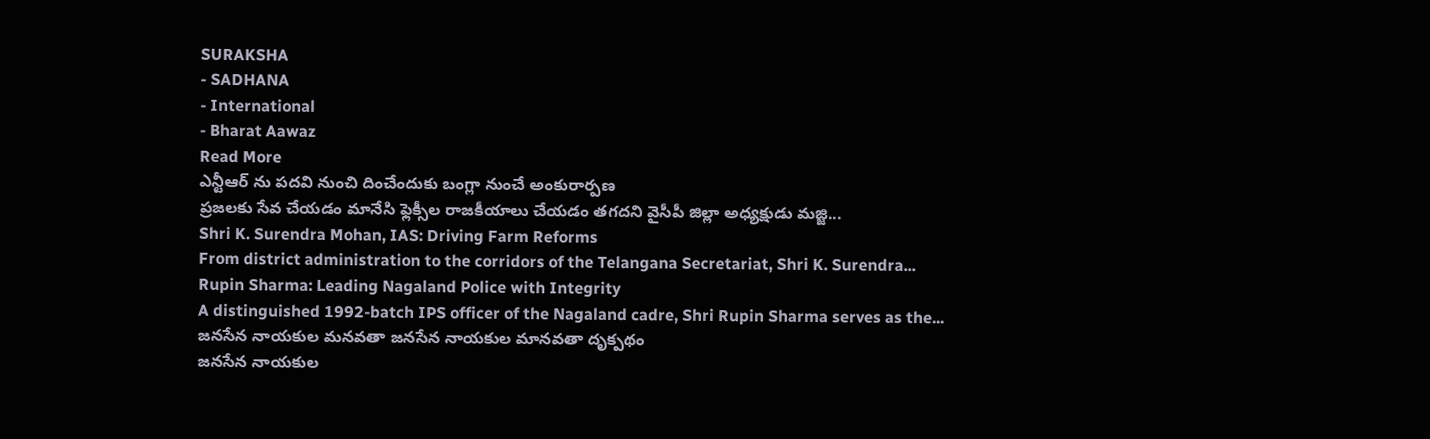SURAKSHA
- SADHANA
- International
- Bharat Aawaz
Read More
ఎన్టీఆర్ ను పదవి నుంచి దించేందుకు బంగ్లా నుంచే అంకురార్పణ
ప్రజలకు సేవ చేయడం మానేసి ఫ్లెక్సీల రాజకీయాలు చేయడం తగదని వైసీపీ జిల్లా అధ్యక్షుడు మజ్జి...
Shri K. Surendra Mohan, IAS: Driving Farm Reforms
From district administration to the corridors of the Telangana Secretariat, Shri K. Surendra...
Rupin Sharma: Leading Nagaland Police with Integrity
A distinguished 1992-batch IPS officer of the Nagaland cadre, Shri Rupin Sharma serves as the...
జనసేన నాయకుల మనవతా జనసేన నాయకుల మానవతా దృక్పథం
జనసేన నాయకుల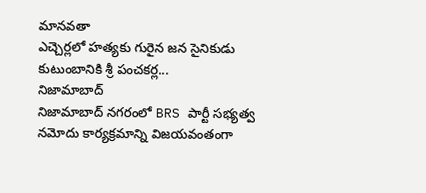మానవతా
ఎచ్చెర్లలో హత్యకు గురైన జన సైనికుడు కుటుంబానికి శ్రీ పంచకర్ల...
నిజామాబాద్
నిజామాబాద్ నగరంలో BRS పార్టీ సభ్యత్వ నమోదు కార్యక్రమాన్ని విజయవంతంగా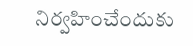నిర్వహించేందుకు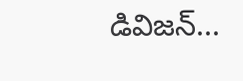డివిజన్...